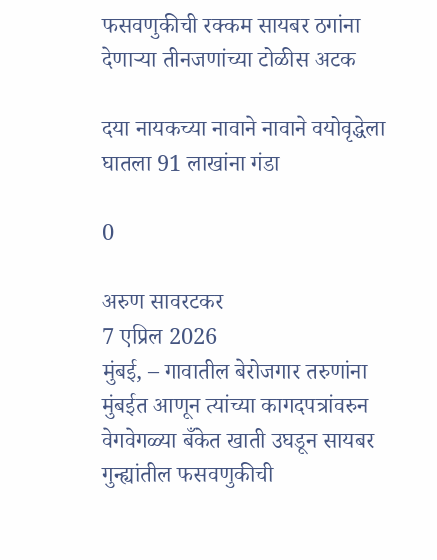फसवणुकीची रक्कम सायबर ठगांना देणार्‍या तीनजणांच्या टोळीस अटक

दया नायकच्या नावाने नावाने वयोवृद्धेला घातला 91 लाखांना गंडा

0

अरुण सावरटकर
7 एप्रिल 2026
मुंबई, – गावातील बेरोजगार तरुणांना मुंबईत आणून त्यांच्या कागदपत्रांवरुन वेगवेगळ्या बँकेत खाती उघडून सायबर गुन्ह्यांतील फसवणुकीची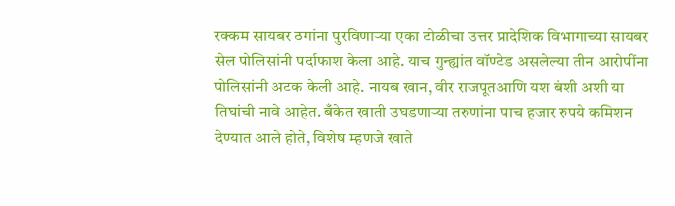रक्कम सायबर ठगांना पुरविणार्‍या एका टोळीचा उत्तर प्रादेशिक विभागाच्या सायबर सेल पोलिसांनी पर्दाफाश केला आहे. याच गुन्ह्यांत वॉण्टेड असलेल्या तीन आरोपींना पोलिसांनी अटक केली आहे. नायब खान, वीर राजपूतआणि यश बंशी अशी या तिघांची नावे आहेत. बँकेत खाती उघडणार्‍या तरुणांना पाच हजार रुपये कमिशन देण्यात आले होते, विशेष म्हणजे खाते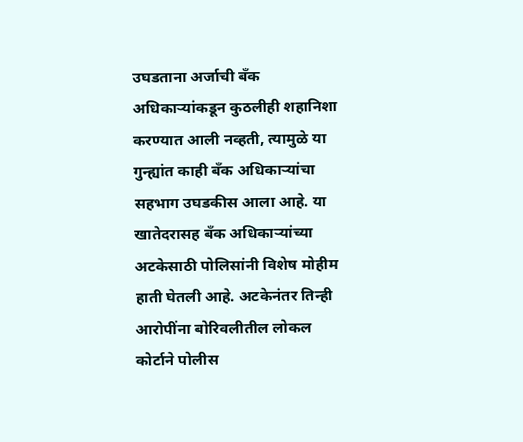उघडताना अर्जाची बँक अधिकार्‍यांकडून कुठलीही शहानिशा करण्यात आली नव्हती, त्यामुळे या गुन्ह्यांत काही बँक अधिकार्‍यांचा सहभाग उघडकीस आला आहे. या खातेदरासह बँक अधिकार्‍यांच्या अटकेसाठी पोलिसांनी विशेष मोहीम हाती घेतली आहे. अटकेनंतर तिन्ही आरोपींना बोरिवलीतील लोकल कोर्टाने पोलीस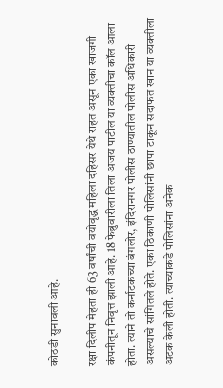कोठडी सुनावली आहे.

रक्षा दिलीप मेहता ही 63 वर्षांची वयोवृद्ध महिला दहिसर येथे राहत असून एका खाजगी कंपनीतून निवृत्त झाली आहे. 18 फेब्रुवारीला तिला अजय पाटील या व्यक्तीचा कॉल आला होता. त्याने तो कर्नाटकच्या बंगलोर, इंदिरानगर पोलीस ठाण्यातील पोलीस अधिकारी असल्याचे सांगितले होते. एका ठिकाणी पोलिसांनी छापा टाकून सदाफत खान या व्यक्तीला अटक केली होती. त्याच्याकडे पोलिसांना अनेक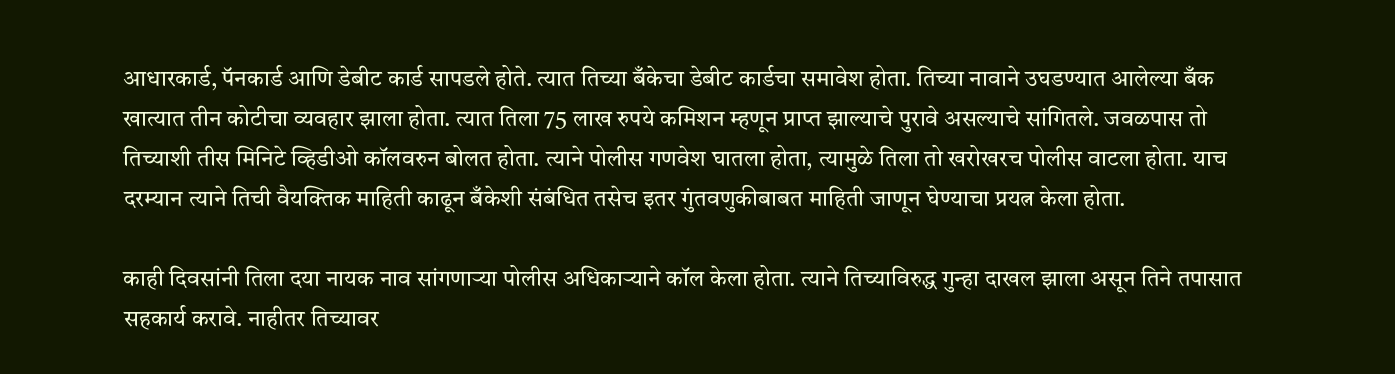आधारकार्ड, पॅनकार्ड आणि डेबीट कार्ड सापडले होते. त्यात तिच्या बँकेचा डेबीट कार्डचा समावेश होता. तिच्या नावाने उघडण्यात आलेल्या बँक खात्यात तीन कोटीचा व्यवहार झाला होता. त्यात तिला 75 लाख रुपये कमिशन म्हणून प्राप्त झाल्याचे पुरावे असल्याचे सांगितले. जवळपास तो तिच्याशी तीस मिनिटे व्हिडीओ कॉलवरुन बोलत होता. त्याने पोलीस गणवेश घातला होता, त्यामुळे तिला तो खरोखरच पोलीस वाटला होता. याच दरम्यान त्याने तिची वैयक्तिक माहिती काढून बँकेशी संबंधित तसेच इतर गुंतवणुकीबाबत माहिती जाणून घेण्याचा प्रयत्न केला होता.

काही दिवसांनी तिला दया नायक नाव सांगणार्‍या पोलीस अधिकार्‍याने कॉल केला होता. त्याने तिच्याविरुद्ध गुन्हा दाखल झाला असून तिने तपासात सहकार्य करावे. नाहीतर तिच्यावर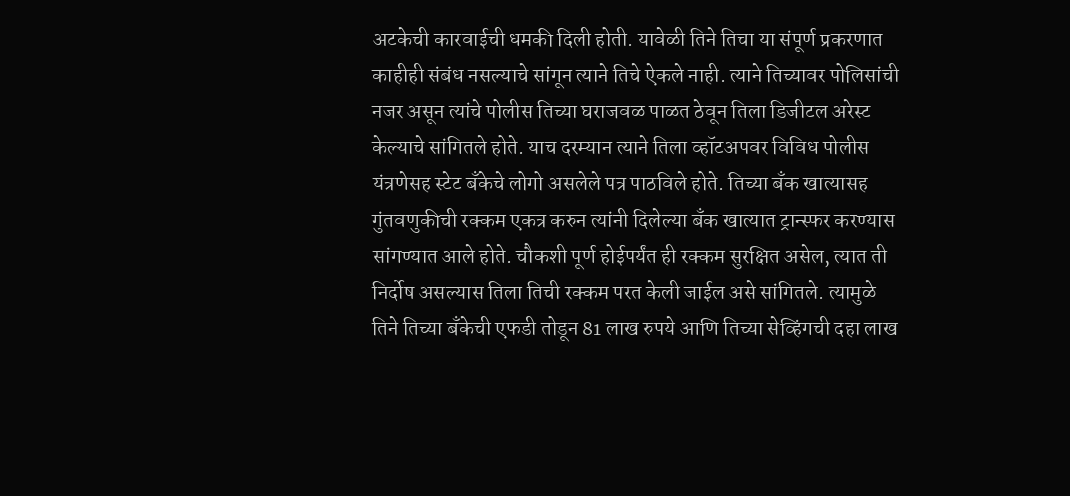अटकेची कारवाईची धमकी दिली होती. यावेळी तिने तिचा या संपूर्ण प्रकरणात काहीही संबंध नसल्याचे सांगून त्याने तिचे ऐकले नाही. त्याने तिच्यावर पोलिसांची नजर असून त्यांचे पोलीस तिच्या घराजवळ पाळत ठेवून तिला डिजीटल अरेस्ट केल्याचे सांगितले होते. याच दरम्यान त्याने तिला व्हॉटअपवर विविध पोलीस यंत्रणेसह स्टेट बँकेचे लोगो असलेले पत्र पाठविले होते. तिच्या बँक खात्यासह गुंतवणुकीची रक्कम एकत्र करुन त्यांनी दिलेल्या बँक खात्यात ट्रान्स्फर करण्यास सांगण्यात आले होते. चौकशी पूर्ण होईपर्यंत ही रक्कम सुरक्षित असेल, त्यात ती निर्दोष असल्यास तिला तिची रक्कम परत केली जाईल असे सांगितले. त्यामुळे तिने तिच्या बँकेची एफडी तोडून 81 लाख रुपये आणि तिच्या सेव्हिंगची दहा लाख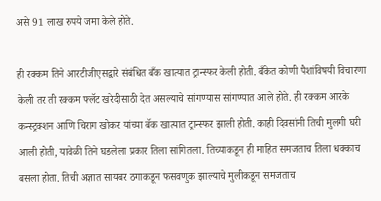असे 91 लाख रुपये जमा केले होते.

ही रक्कम तिने आरटीजीएसद्वारे संबंधित बँक खात्यात ट्रान्स्फर केली होती. बँकेत कोणी पैशांविषयी विचारणा केली तर ती रक्कम फ्लॅट खरेदीसाठी देत असल्याचे सांगण्यास सांगण्यात आले होते. ही रक्कम आरके कन्स्ट्रक्शन आणि चिराग खोकर यांच्या बॅक खात्यात ट्रान्स्फर झाली होती. काही दिवसांनी तिची मुलगी घरी आली होती, यावेळी तिने घडलेला प्रकार तिला सांगितला. तिच्याकडून ही माहित समजताच तिला धक्काच बसला होता. तिची अज्ञात सायबर ठगाकडून फसवणुक झाल्याचे मुलीकडून समजताच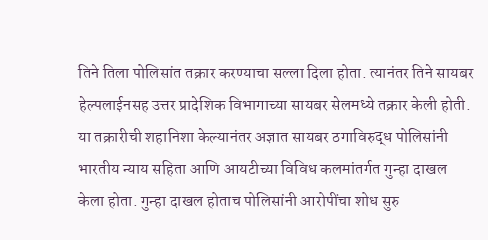तिने तिला पोलिसांत तक्रार करण्याचा सल्ला दिला होता. त्यानंतर तिने सायबर हेल्पलाईनसह उत्तर प्रादेशिक विभागाच्या सायबर सेलमध्ये तक्रार केली होती. या तक्रारीची शहानिशा केल्यानंतर अज्ञात सायबर ठगाविरुद्ध पोलिसांनी भारतीय न्याय सहिता आणि आयटीच्या विविध कलमांतर्गत गुन्हा दाखल केला होता. गुन्हा दाखल होताच पोलिसांनी आरोपींचा शोध सुरु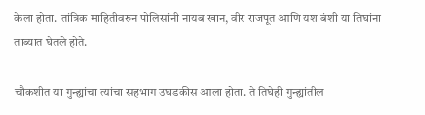केला होता. तांत्रिक माहितीवरुन पोलिसांनी नायब खान, वीर राजपूत आणि यश बंशी या तिघांना ताब्यात घेतले होते.

चौकशीत या गुन्ह्यांचा त्यांचा सहभाग उघडकीस आला होता. ते तिघेही गुन्ह्यांतील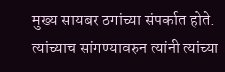मुख्य सायबर ठगांच्या संपर्कात होते. त्यांच्याच सांगण्यावरुन त्यांनी त्यांच्या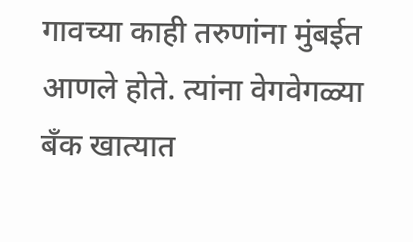गावच्या काही तरुणांना मुंबईत आणले होते. त्यांना वेगवेगळ्या बँक खात्यात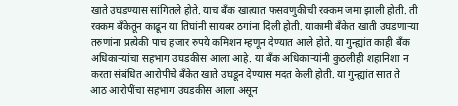खाते उघडण्यास सांगितले होते. याच बँक खात्यात फसवणुकीची रक्कम जमा झाली होती. ती रक्कम बँकेतून काढून या तिघांनी सायबर ठगांना दिली होती. याकामी बँकेत खाती उघडणार्‍या तरुणांना प्रत्येकी पाच हजार रुपये कमिशन म्हणून देण्यात आले होते. या गुन्ह्यांत काही बँक अधिकार्‍यांचा सहभाग उघडकीस आला आहे. या बँक अधिकार्‍यांनी कुठलीही शहानिशा न करता संबंधित आरोपीचे बँकेत खाते उघडून देण्यास मदत केली होती. या गुन्ह्यांत सात ते आठ आरोपींचा सहभाग उघडकीस आला असून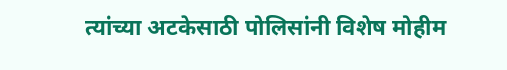त्यांच्या अटकेसाठी पोलिसांनी विशेष मोहीम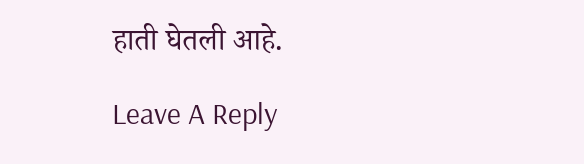हाती घेतली आहे.

Leave A Reply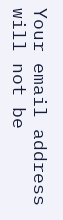Your email address will not be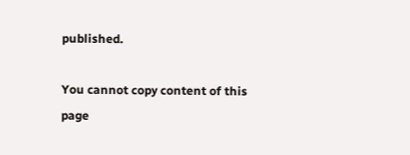published.

You cannot copy content of this page